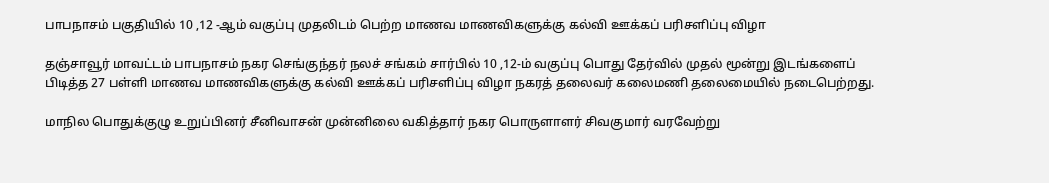பாபநாசம் பகுதியில் 10 ,12 -ஆம் வகுப்பு முதலிடம் பெற்ற மாணவ மாணவிகளுக்கு கல்வி ஊக்கப் பரிசளிப்பு விழா

தஞ்சாவூர் மாவட்டம் பாபநாசம் நகர செங்குந்தர் நலச் சங்கம் சார்பில் 10 ,12-ம் வகுப்பு பொது தேர்வில் முதல் மூன்று இடங்களைப் பிடித்த 27 பள்ளி மாணவ மாணவிகளுக்கு கல்வி ஊக்கப் பரிசளிப்பு விழா நகரத் தலைவர் கலைமணி தலைமையில் நடைபெற்றது.

மாநில பொதுக்குழு உறுப்பினர் சீனிவாசன் முன்னிலை வகித்தார் நகர பொருளாளர் சிவகுமார் வரவேற்று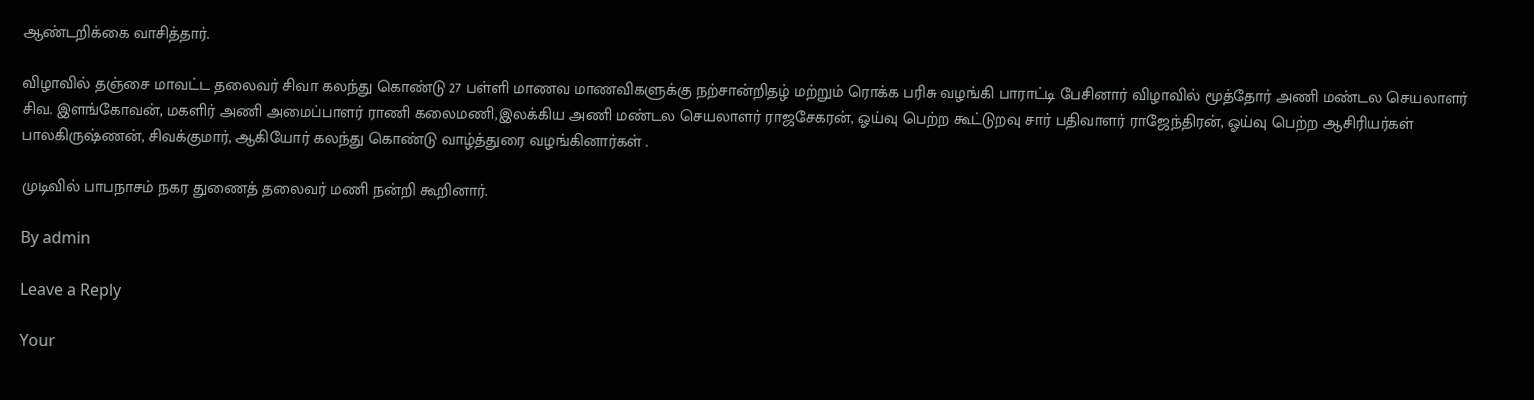ஆண்டறிக்கை வாசித்தார்.

விழாவில் தஞ்சை மாவட்ட தலைவர் சிவா கலந்து கொண்டு 27 பள்ளி மாணவ மாணவிகளுக்கு நற்சான்றிதழ் மற்றும் ரொக்க பரிசு வழங்கி பாராட்டி பேசினார் விழாவில் மூத்தோர் அணி மண்டல செயலாளர் சிவ. இளங்கோவன், மகளிர் அணி அமைப்பாளர் ராணி கலைமணி,இலக்கிய அணி மண்டல செயலாளர் ராஜசேகரன், ஓய்வு பெற்ற கூட்டுறவு சார் பதிவாளர் ராஜேந்திரன், ஓய்வு பெற்ற ஆசிரியர்கள் பாலகிருஷ்ணன், சிவக்குமார், ஆகியோர் கலந்து கொண்டு வாழ்த்துரை வழங்கினார்கள் .

முடிவில் பாபநாசம் நகர துணைத் தலைவர் மணி நன்றி கூறினார்.

By admin

Leave a Reply

Your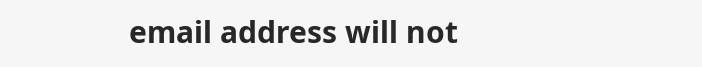email address will not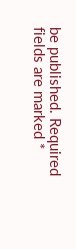be published. Required fields are marked *